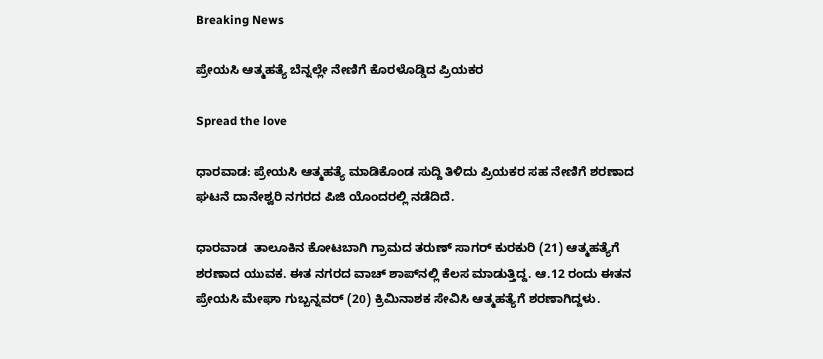Breaking News

ಪ್ರೇಯಸಿ ಆತ್ಮಹತ್ಯೆ ಬೆನ್ನಲ್ಲೇ ನೇಣಿಗೆ ಕೊರಳೊಡ್ಡಿದ ಪ್ರಿಯಕರ

Spread the love

ಧಾರವಾಡ: ಪ್ರೇಯಸಿ ಆತ್ಮಹತ್ಯೆ ಮಾಡಿಕೊಂಡ ಸುದ್ದಿ ತಿಳಿದು ಪ್ರಿಯಕರ ಸಹ ನೇಣಿಗೆ ಶರಣಾದ ಘಟನೆ ದಾನೇಶ್ವರಿ ನಗರದ ಪಿಜಿ ಯೊಂದರಲ್ಲಿ ನಡೆದಿದೆ.

ಧಾರವಾಡ  ತಾಲೂಕಿನ ಕೋಟಬಾಗಿ ಗ್ರಾಮದ ತರುಣ್ ಸಾಗರ್ ಕುರಕುರಿ (21) ಆತ್ಮಹತ್ಯೆಗೆ ಶರಣಾದ ಯುವಕ. ಈತ ನಗರದ ವಾಚ್ ಶಾಪ್‌ನಲ್ಲಿ ಕೆಲಸ ಮಾಡುತ್ತಿದ್ದ. ಆ.12 ರಂದು ಈತನ ಪ್ರೇಯಸಿ ಮೇಘಾ ಗುಬ್ಬನ್ನವರ್ (20) ಕ್ರಿಮಿನಾಶಕ ಸೇವಿಸಿ ಆತ್ಮಹತ್ಯೆಗೆ ಶರಣಾಗಿದ್ದಳು.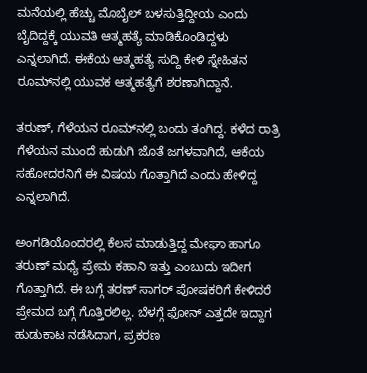ಮನೆಯಲ್ಲಿ ಹೆಚ್ಚು ಮೊಬೈಲ್ ಬಳಸುತ್ತಿದ್ದೀಯ ಎಂದು ಬೈದಿದ್ದಕ್ಕೆ ಯುವತಿ ಆತ್ಮಹತ್ಯೆ ಮಾಡಿಕೊಂಡಿದ್ದಳು ಎನ್ನಲಾಗಿದೆ. ಈಕೆಯ ಆತ್ಮಹತ್ಯೆ ಸುದ್ದಿ ಕೇಳಿ ಸ್ನೇಹಿತನ ರೂಮ್‌ನಲ್ಲಿ ಯುವಕ ಆತ್ಮಹತ್ಯೆಗೆ ಶರಣಾಗಿದ್ದಾನೆ.

ತರುಣ್, ಗೆಳೆಯನ ರೂಮ್‌ನಲ್ಲಿ ಬಂದು ತಂಗಿದ್ದ‌. ಕಳೆದ ರಾತ್ರಿ ಗೆಳೆಯನ ಮುಂದೆ ಹುಡುಗಿ ಜೊತೆ ಜಗಳವಾಗಿದೆ, ಆಕೆಯ ಸಹೋದರನಿಗೆ ಈ ವಿಷಯ ಗೊತ್ತಾಗಿದೆ ಎಂದು ಹೇಳಿದ್ದ ಎನ್ನಲಾಗಿದೆ.

ಅಂಗಡಿಯೊಂದರಲ್ಲಿ ಕೆಲಸ ಮಾಡುತ್ತಿದ್ದ ಮೇಘಾ ಹಾಗೂ ತರುಣ್ ಮಧ್ಯೆ ಪ್ರೇಮ ಕಹಾನಿ ಇತ್ತು ಎಂಬುದು ಇದೀಗ ಗೊತ್ತಾಗಿದೆ. ಈ‌ ಬಗ್ಗೆ ತರಣ್ ಸಾಗರ್ ಪೋಷಕರಿಗೆ ಕೇಳಿದರೆ ಪ್ರೇಮದ‌ ಬಗ್ಗೆ ಗೊತ್ತಿರಲಿಲ್ಲ. ಬೆಳಗ್ಗೆ ಫೋನ್‌ ಎತ್ತದೇ ಇದ್ದಾಗ ಹುಡುಕಾಟ ನಡೆಸಿದಾಗ, ಪ್ರಕರಣ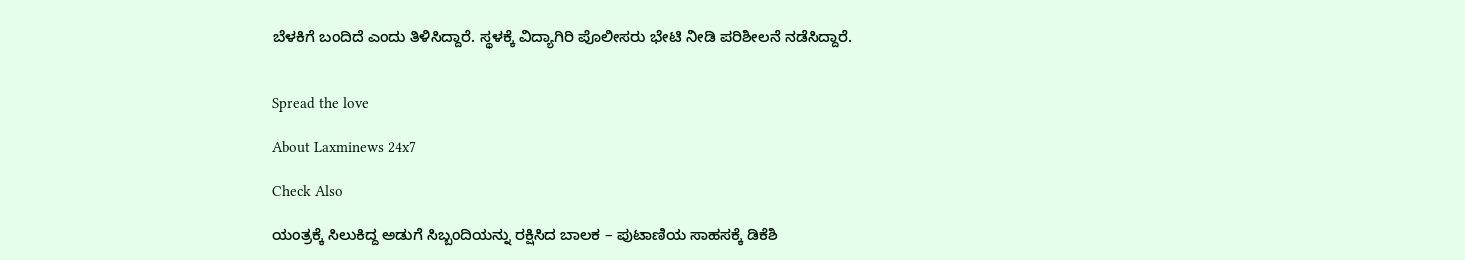ಬೆಳಕಿಗೆ ಬಂದಿದೆ ಎಂದು ತಿಳಿಸಿದ್ದಾರೆ. ಸ್ಥಳಕ್ಕೆ ವಿದ್ಯಾಗಿರಿ ಪೊಲೀಸರು ಭೇಟಿ ನೀಡಿ ಪರಿಶೀಲನೆ ನಡೆಸಿದ್ದಾರೆ.


Spread the love

About Laxminews 24x7

Check Also

ಯಂತ್ರಕ್ಕೆ ಸಿಲುಕಿದ್ದ ಅಡುಗೆ ಸಿಬ್ಬಂದಿಯನ್ನು ರಕ್ಷಿಸಿದ ಬಾಲಕ – ಪುಟಾಣಿಯ ಸಾಹಸಕ್ಕೆ ಡಿಕೆಶಿ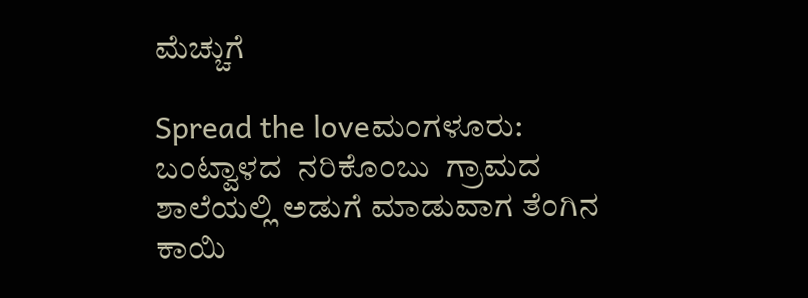ಮೆಚ್ಚುಗೆ

Spread the loveಮಂಗಳೂರು: ಬಂಟ್ವಾಳದ  ನರಿಕೊಂಬು  ಗ್ರಾಮದ ಶಾಲೆಯಲ್ಲಿ ಅಡುಗೆ ಮಾಡುವಾಗ ತೆಂಗಿನ ಕಾಯಿ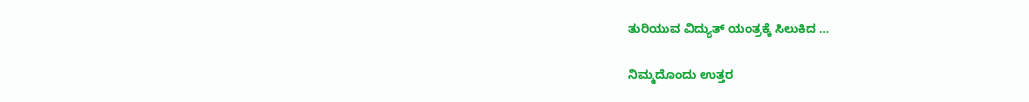ತುರಿಯುವ ವಿದ್ಯುತ್ ಯಂತ್ರಕ್ಕೆ ಸಿಲುಕಿದ …

ನಿಮ್ಮದೊಂದು ಉತ್ತರ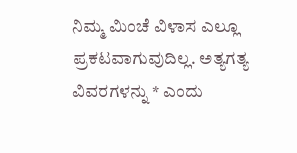ನಿಮ್ಮ ಮಿಂಚೆ ವಿಳಾಸ ಎಲ್ಲೂ ಪ್ರಕಟವಾಗುವುದಿಲ್ಲ. ಅತ್ಯಗತ್ಯ ವಿವರಗಳನ್ನು * ಎಂದು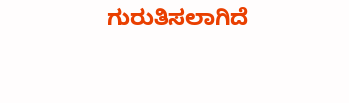ಗುರುತಿಸಲಾಗಿದೆ